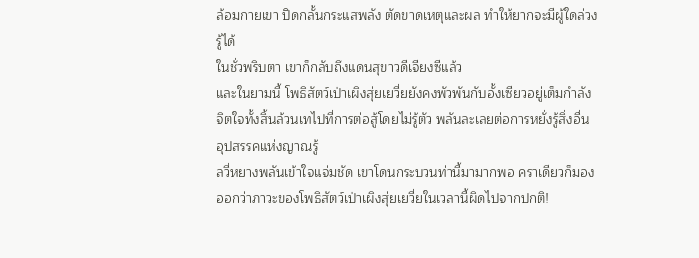ล้อมกายเขา ปิดกลั้นกระแสพลัง ตัดขาดเหตุและผล ทำให้ยากจะมีผู้ใดล่วงรู้ได้
ในชั่วพริบตา เขาก็กลับถึงแดนสุขาวดีเจียงซีแล้ว
และในยามนี้ โพธิสัตว์เป่าเผิงสุ่ยเยวี่ยยังคงพัวพันกับอั้งเซียวอยู่เต็มกำลัง จิตใจทั้งสิ้นล้วนเทไปที่การต่อสู้โดยไม่รู้ตัว พลันละเลยต่อการหยั่งรู้สิ่งอื่น
อุปสรรคแห่งญาณรู้
ลวี่หยางพลันเข้าใจแจ่มชัด เขาโดนกระบวนท่านี้มามากพอ คราเดียวก็มองออกว่าภาวะของโพธิสัตว์เป่าเผิงสุ่ยเยวี่ยในเวลานี้ผิดไปจากปกติ!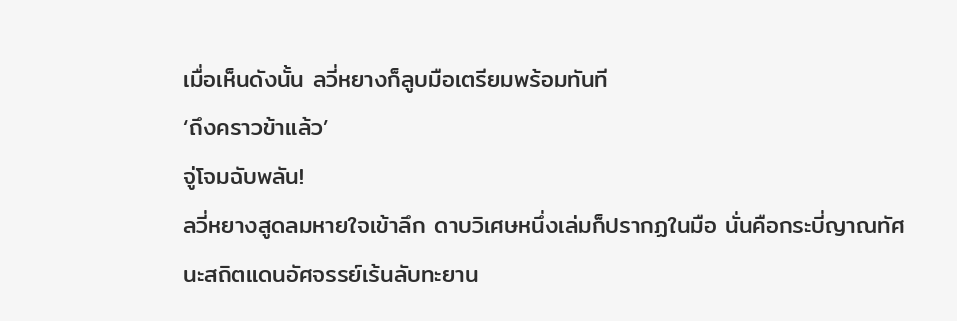เมื่อเห็นดังนั้น ลวี่หยางก็ลูบมือเตรียมพร้อมทันที
‘ถึงคราวข้าแล้ว’
จู่โจมฉับพลัน!
ลวี่หยางสูดลมหายใจเข้าลึก ดาบวิเศษหนึ่งเล่มก็ปรากฏในมือ นั่นคือกระบี่ญาณทัศนะสถิตแดนอัศจรรย์เร้นลับทะยาน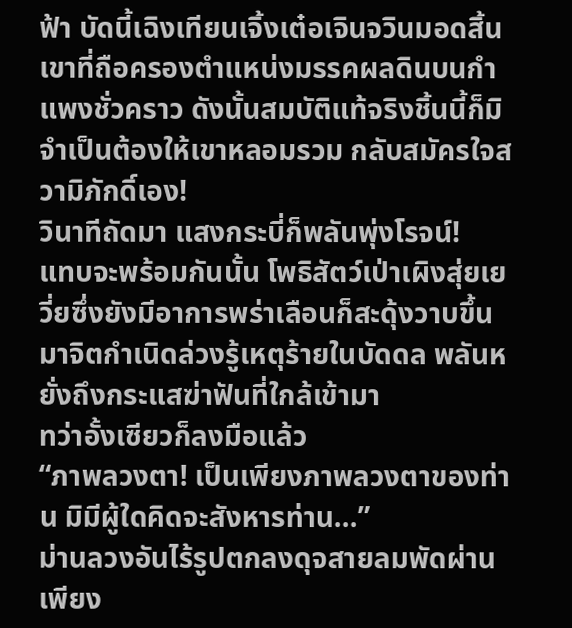ฟ้า บัดนี้เฉิงเทียนเจิ้งเต๋อเจินจวินมอดสิ้น เขาที่ถือครองตำแหน่งมรรคผลดินบนกำแพงชั่วคราว ดังนั้นสมบัติแท้จริงชิ้นนี้ก็มิจำเป็นต้องให้เขาหลอมรวม กลับสมัครใจสวามิภักดิ์เอง!
วินาทีถัดมา แสงกระบี่ก็พลันพุ่งโรจน์!
แทบจะพร้อมกันนั้น โพธิสัตว์เป่าเผิงสุ่ยเยวี่ยซึ่งยังมีอาการพร่าเลือนก็สะดุ้งวาบขึ้นมาจิตกำเนิดล่วงรู้เหตุร้ายในบัดดล พลันหยั่งถึงกระแสฆ่าฟันที่ใกล้เข้ามา
ทว่าอั้งเซียวก็ลงมือแล้ว
“ภาพลวงตา! เป็นเพียงภาพลวงตาของท่าน มิมีผู้ใดคิดจะสังหารท่าน…”
ม่านลวงอันไร้รูปตกลงดุจสายลมพัดผ่าน เพียง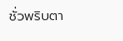ชั่วพริบตา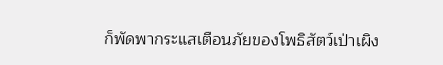ก็พัดพากระแสเตือนภัยของโพธิสัตว์เป่าเผิง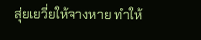สุ่ยเยวี่ยให้จางหาย ทำให้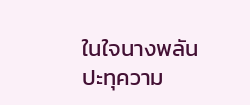ในใจนางพลันปะทุความ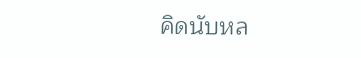คิดนับหล